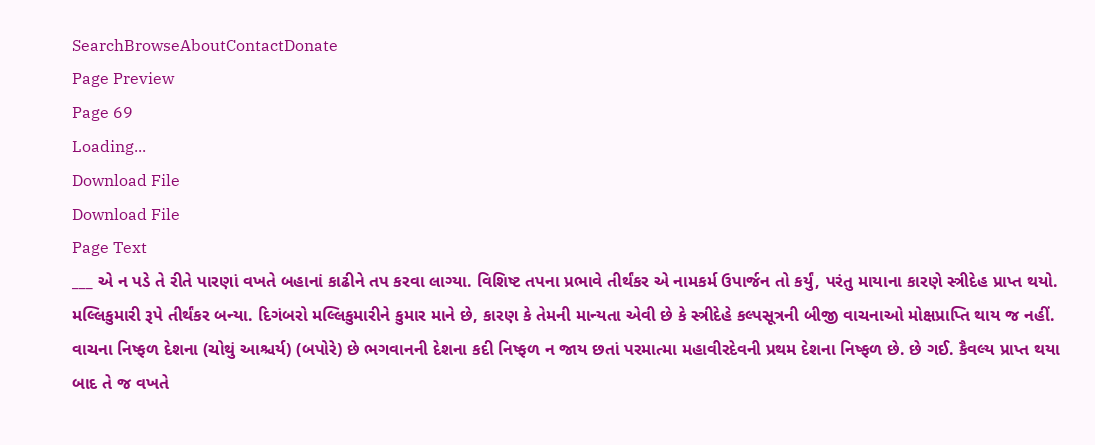SearchBrowseAboutContactDonate
Page Preview
Page 69
Loading...
Download File
Download File
Page Text
___ એ ન પડે તે રીતે પારણાં વખતે બહાનાં કાઢીને તપ કરવા લાગ્યા. વિશિષ્ટ તપના પ્રભાવે તીર્થંકર એ નામકર્મ ઉપાર્જન તો કર્યું, પરંતુ માયાના કારણે સ્ત્રીદેહ પ્રાપ્ત થયો. મલ્લિકુમારી રૂપે તીર્થંકર બન્યા. દિગંબરો મલ્લિકુમારીને કુમાર માને છે, કારણ કે તેમની માન્યતા એવી છે કે સ્ત્રીદેહે કલ્પસૂત્રની બીજી વાચનાઓ મોક્ષપ્રાપ્તિ થાય જ નહીં. વાચના નિષ્ફળ દેશના (ચોથું આશ્ચર્ય) (બપોરે) છે ભગવાનની દેશના કદી નિષ્ફળ ન જાય છતાં પરમાત્મા મહાવીરદેવની પ્રથમ દેશના નિષ્ફળ છે. છે ગઈ. કૈવલ્ય પ્રાપ્ત થયા બાદ તે જ વખતે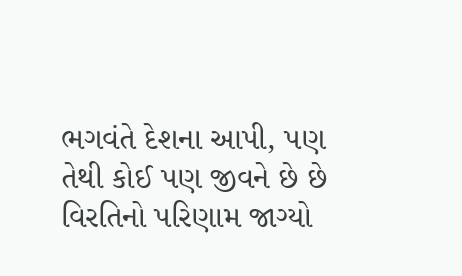ભગવંતે દેશના આપી, પણ તેથી કોઈ પણ જીવને છે છે વિરતિનો પરિણામ જાગ્યો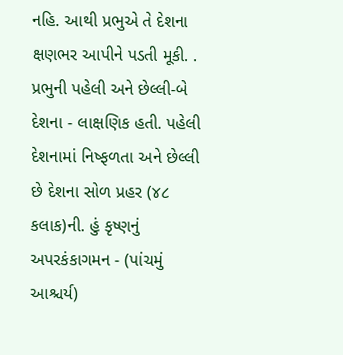નહિ. આથી પ્રભુએ તે દેશના ક્ષણભર આપીને પડતી મૂકી. . પ્રભુની પહેલી અને છેલ્લી-બે દેશના - લાક્ષણિક હતી. પહેલી દેશનામાં નિષ્ફળતા અને છેલ્લી છે દેશના સોળ પ્રહર (૪૮ કલાક)ની. હું કૃષ્ણનું અપરકંકાગમન - (પાંચમું આશ્ચર્ય)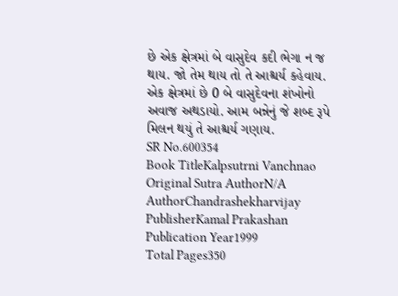છે એક ક્ષેત્રમાં બે વાસુદેવ કદી ભેગા ન જ થાય. જો તેમ થાય તો તે આશ્ચર્ય કહેવાય. એક ક્ષેત્રમાં છે 0 બે વાસુદેવના શંખોનો અવાજ અથડાયો. આમ બન્નેનું જે શબ્દ રૂપે મિલન થયું તે આશ્ચર્ય ગણાય.
SR No.600354
Book TitleKalpsutrni Vanchnao
Original Sutra AuthorN/A
AuthorChandrashekharvijay
PublisherKamal Prakashan
Publication Year1999
Total Pages350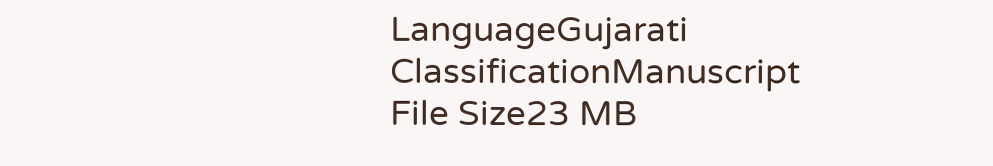LanguageGujarati
ClassificationManuscript
File Size23 MB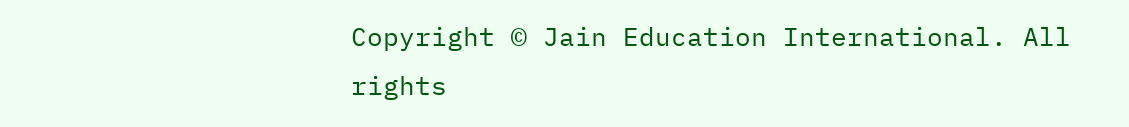Copyright © Jain Education International. All rights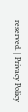reserved. | Privacy Policy